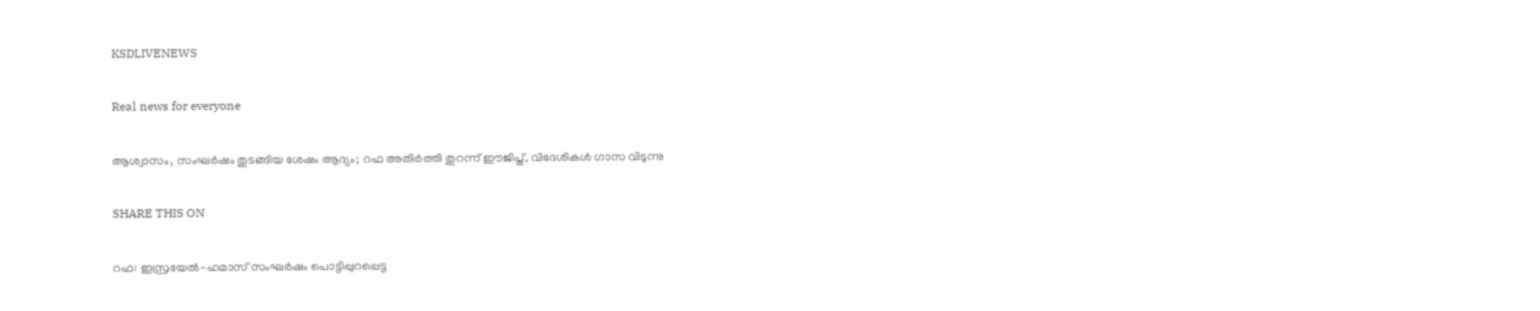KSDLIVENEWS

Real news for everyone

ആശ്വാസം, സംഘര്‍ഷം തുടങ്ങിയ ശേഷം ആദ്യം; റഫ അതിര്‍ത്തി തുറന്ന് ഈജിപ്ത്, വിദേശികള്‍ ഗാസ വിടുന്നു

SHARE THIS ON

റഫ: ഇസ്രയേൽ-ഹമാസ് സംഘർഷം പൊട്ടിപ്പുറപ്പെട്ട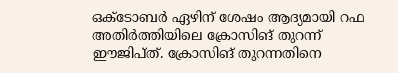ഒക്ടോബർ ഏഴിന് ശേഷം ആദ്യമായി റഫ അതിർത്തിയിലെ ക്രോസിങ് തുറന്ന് ഈജിപ്ത്. ക്രോസിങ് തുറന്നതിനെ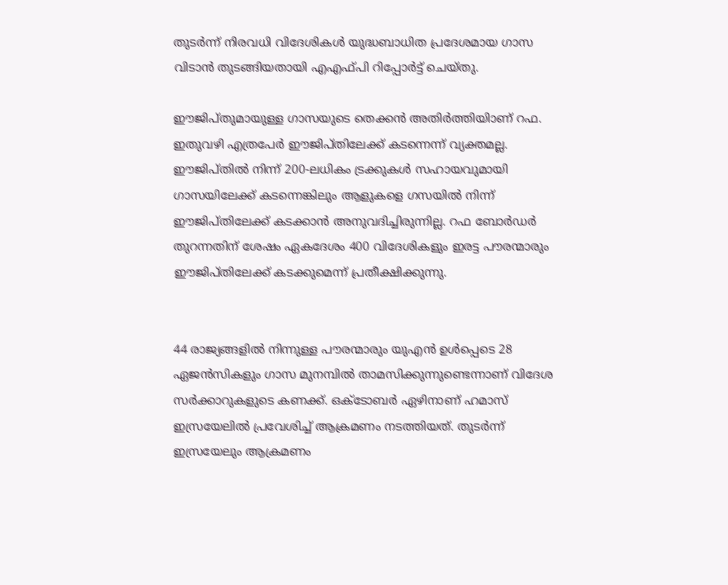തുടർന്ന് നിരവധി വിദേശികൾ യുദ്ധബാധിത പ്രദേശമായ ഗാസ വിടാൻ തുടങ്ങിയതായി എഎഫ്‌പി റിപ്പോർട്ട് ചെയ്തു.

ഈജിപ്തുമായുള്ള ഗാസയുടെ തെക്കൻ അതിർത്തിയിാണ് റഫ. ഇതുവഴി എത്രപേർ ഈജിപ്തിലേക്ക് കടന്നെന്ന് വ്യക്തമല്ല. ഈജിപ്തിൽ നിന്ന് 200-ലധികം ട്രക്കുകൾ സഹായവുമായി ഗാസയിലേക്ക് കടന്നെങ്കിലും ആളുകളെ ഗസയിൽ നിന്ന് ഈജിപ്തിലേക്ക് കടക്കാൻ അനുവദിച്ചിരുന്നില്ല. റഫ ബോർഡർ തുറന്നതിന് ശേഷം ഏകദേശം 400 വിദേശികളും ഇരട്ട പൗരന്മാരും ഈജിപ്തിലേക്ക് കടക്കുമെന്ന് പ്രതീക്ഷിക്കുന്നു.


44 രാജ്യങ്ങളിൽ നിന്നുള്ള പൗരന്മാരും യുഎൻ ഉൾപ്പെടെ 28 ഏജൻസികളും ഗാസ മുനമ്പിൽ താമസിക്കുന്നുണ്ടെന്നാണ് വിദേശ സർക്കാറുകളുടെ കണക്ക്. ഒക്‌ടോബർ ഏഴിനാണ് ഹമാസ് ഇസ്രയേലിൽ പ്രവേശിച്ച് ആക്രമണം നടത്തിയത്. തുടർന്ന് ഇസ്രയേലും ആക്രമണം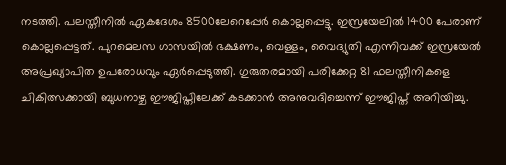നടത്തി. പലസ്തീനിൽ ഏകദേശം 8500ലേറെപ്പേർ കൊല്ലപ്പെട്ടു. ഇസ്രയേലിൽ 1400 പേരാണ് കൊല്ലപ്പെട്ടത്. പുറമെലസ ഗാസയിൽ ഭക്ഷണം, വെള്ളം, വൈദ്യുതി എന്നിവക്ക് ഇസ്രയേൽ അപ്രഖ്യാപിത ഉപരോധവും ഏർപ്പെടുത്തി. ഗുരുതരമായി പരിക്കേറ്റ 81 ഫലസ്തീനികളെ ചികിത്സക്കായി ബുധനാഴ്ച ഈജിപ്തിലേക്ക് കടക്കാൻ അനുവദിച്ചെന്ന് ഈജിപ്ത് അറിയിച്ചു.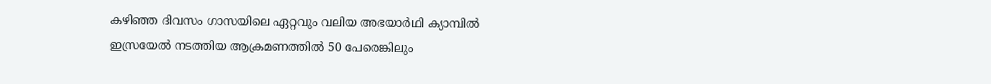കഴിഞ്ഞ ദിവസം ഗാസയിലെ ഏറ്റവും വലിയ അഭയാർഥി ക്യാമ്പിൽ ഇസ്രയേൽ നടത്തിയ ആക്രമണത്തിൽ 50 പേരെങ്കിലും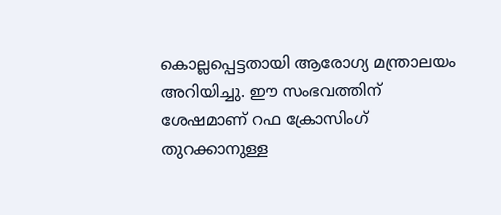കൊല്ലപ്പെട്ടതായി ആരോഗ്യ മന്ത്രാലയം അറിയിച്ചു. ഈ സംഭവത്തിന് ശേഷമാണ് റഫ ക്രോസിംഗ് തുറക്കാനുള്ള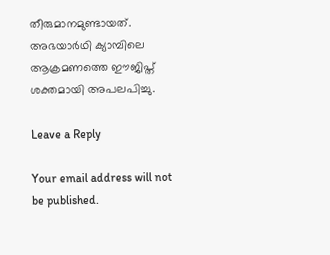തീരുമാനമുണ്ടായത്. അഭയാർഥി ക്യാമ്പിലെ ആക്രമണത്തെ ഈജിപ്ത് ശക്തമായി അപലപിച്ചു.

Leave a Reply

Your email address will not be published.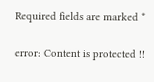Required fields are marked *

error: Content is protected !!